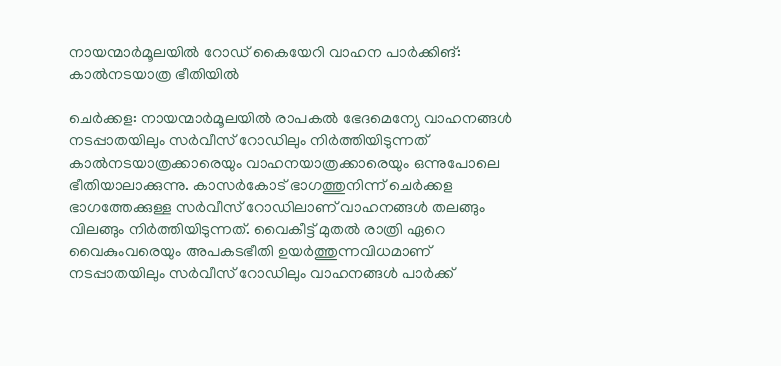നായന്മാർമൂലയിൽ റോഡ് കൈയേറി വാഹന പാർക്കിങ്: കാൽനടയാത്ര ഭീതിയിൽ

ചെർക്കള: നായന്മാർമൂലയിൽ രാപകൽ ഭേദമെന്യേ വാഹനങ്ങൾ നടപ്പാതയിലും സർവീസ് റോഡിലും നിർത്തിയിടുന്നത് കാൽനടയാത്രക്കാരെയും വാഹനയാത്രക്കാരെയും ഒന്നുപോലെ ഭീതിയാലാക്കുന്നു. കാസർകോട് ഭാഗത്തുനിന്ന് ചെർക്കള ഭാഗത്തേക്കുള്ള സർവീസ് റോഡിലാണ് വാഹനങ്ങൾ തലങ്ങും വിലങ്ങും നിർത്തിയിടുന്നത്. വൈകീട്ട് മുതൽ രാത്രി ഏറെ വൈകുംവരെയും അപകടഭീതി ഉയർത്തുന്നവിധമാണ് നടപ്പാതയിലും സർവീസ് റോഡിലും വാഹനങ്ങൾ പാർക്ക്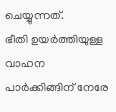ചെയ്യുന്നത്.
ഭീതി ഉയർത്തിയുള്ള വാഹന പാർക്കിങ്ങിന് നേരേ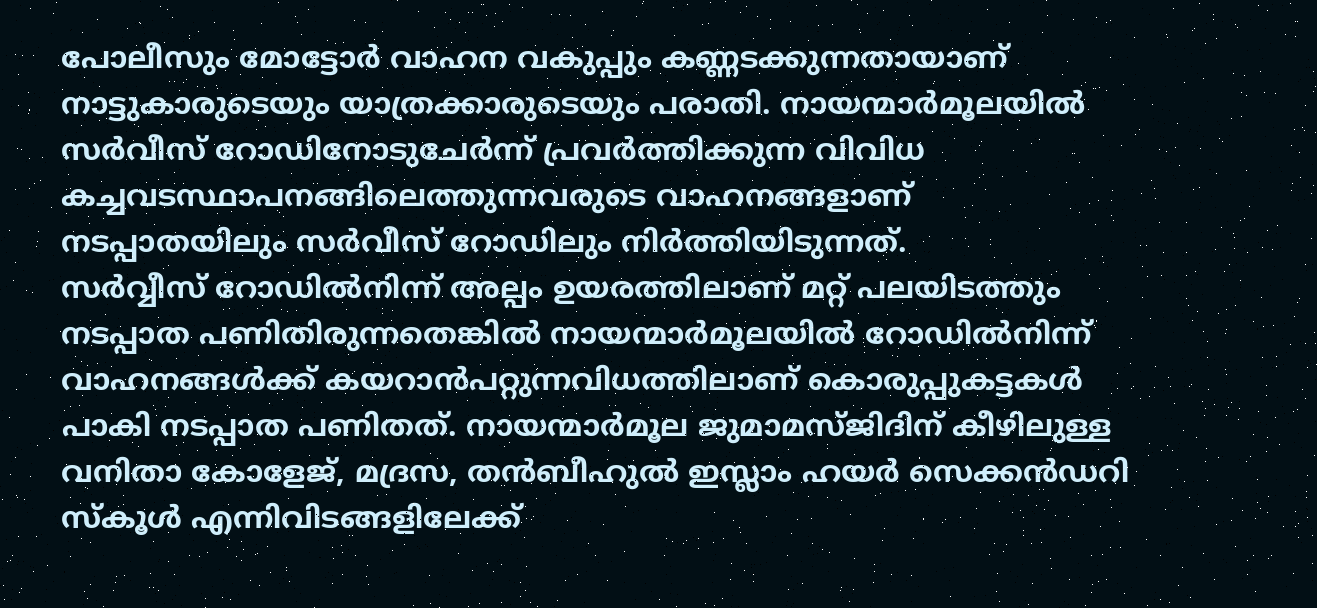പോലീസും മോട്ടോർ വാഹന വകുപ്പും കണ്ണടക്കുന്നതായാണ് നാട്ടുകാരുടെയും യാത്രക്കാരുടെയും പരാതി. നായന്മാർമൂലയിൽ സർവീസ് റോഡിനോടുചേർന്ന് പ്രവർത്തിക്കുന്ന വിവിധ കച്ചവടസ്ഥാപനങ്ങിലെത്തുന്നവരുടെ വാഹനങ്ങളാണ് നടപ്പാതയിലും സർവീസ് റോഡിലും നിർത്തിയിടുന്നത്.
സർവ്വീസ് റോഡിൽനിന്ന് അല്പം ഉയരത്തിലാണ് മറ്റ് പലയിടത്തും നടപ്പാത പണിതിരുന്നതെങ്കിൽ നായന്മാർമൂലയിൽ റോഡിൽനിന്ന് വാഹനങ്ങൾക്ക് കയറാൻപറ്റുന്നവിധത്തിലാണ് കൊരുപ്പുകട്ടകൾ പാകി നടപ്പാത പണിതത്. നായന്മാർമൂല ജുമാമസ്ജിദിന് കീഴിലുള്ള വനിതാ കോളേജ്, മദ്രസ, തൻബീഹുൽ ഇസ്ലാം ഹയർ സെക്കൻഡറി സ്കൂൾ എന്നിവിടങ്ങളിലേക്ക്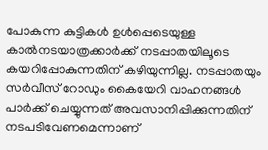പോകുന്ന കുട്ടികൾ ഉൾപ്പെടെയുള്ള കാൽനടയാത്രക്കാർക്ക് നടപ്പാതയിലൂടെ കയറിപ്പോകുന്നതിന് കഴിയുന്നില്ല. നടപ്പാതയും സർവീസ് റോഡും കൈയേറി വാഹനങ്ങൾ പാർക്ക് ചെയ്യുന്നത് അവസാനിപ്പിക്കുന്നതിന് നടപടിവേണമെന്നാണ്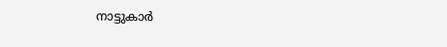നാട്ടുകാർ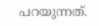പറയുന്നത്.